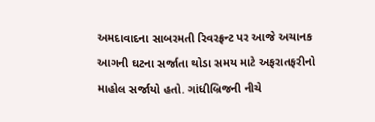અમદાવાદના સાબરમતી રિવરફ્રન્ટ પર આજે અચાનક આગની ઘટના સર્જાતા થોડા સમય માટે અફરાતફરીનો માહોલ સર્જાયો હતો. ગાંધીબ્રિજની નીચે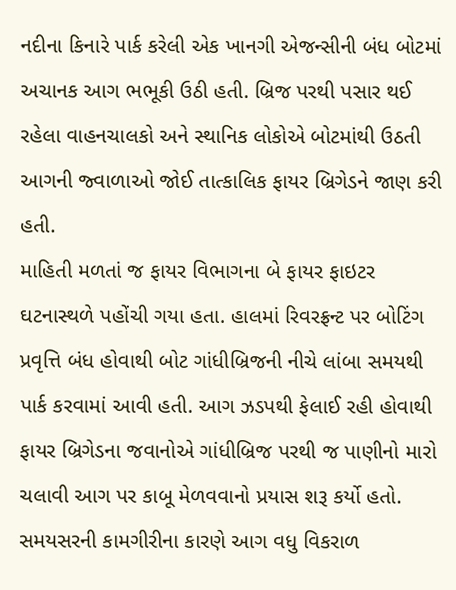નદીના કિનારે પાર્ક કરેલી એક ખાનગી એજન્સીની બંધ બોટમાં અચાનક આગ ભભૂકી ઉઠી હતી. બ્રિજ પરથી પસાર થઈ રહેલા વાહનચાલકો અને સ્થાનિક લોકોએ બોટમાંથી ઉઠતી આગની જ્વાળાઓ જોઈ તાત્કાલિક ફાયર બ્રિગેડને જાણ કરી હતી.
માહિતી મળતાં જ ફાયર વિભાગના બે ફાયર ફાઇટર ઘટનાસ્થળે પહોંચી ગયા હતા. હાલમાં રિવરફ્રન્ટ પર બોટિંગ પ્રવૃત્તિ બંધ હોવાથી બોટ ગાંધીબ્રિજની નીચે લાંબા સમયથી પાર્ક કરવામાં આવી હતી. આગ ઝડપથી ફેલાઈ રહી હોવાથી ફાયર બ્રિગેડના જવાનોએ ગાંધીબ્રિજ પરથી જ પાણીનો મારો ચલાવી આગ પર કાબૂ મેળવવાનો પ્રયાસ શરૂ કર્યો હતો. સમયસરની કામગીરીના કારણે આગ વધુ વિકરાળ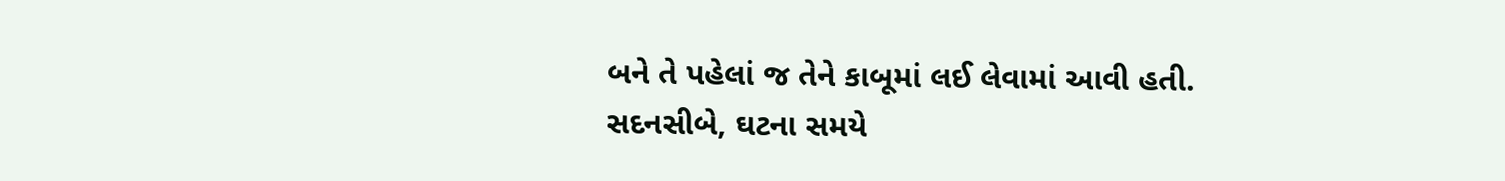બને તે પહેલાં જ તેને કાબૂમાં લઈ લેવામાં આવી હતી.
સદનસીબે, ઘટના સમયે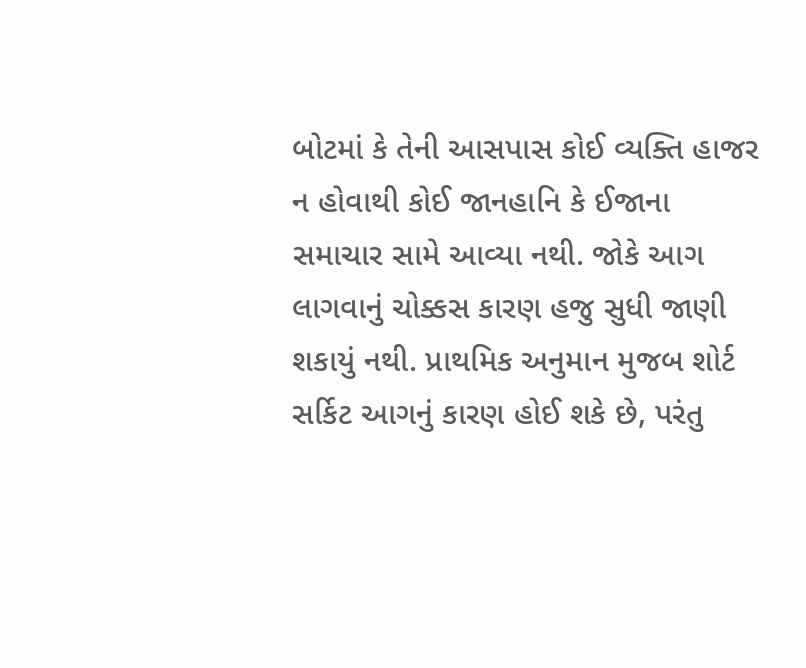બોટમાં કે તેની આસપાસ કોઈ વ્યક્તિ હાજર ન હોવાથી કોઈ જાનહાનિ કે ઈજાના સમાચાર સામે આવ્યા નથી. જોકે આગ લાગવાનું ચોક્કસ કારણ હજુ સુધી જાણી શકાયું નથી. પ્રાથમિક અનુમાન મુજબ શોર્ટ સર્કિટ આગનું કારણ હોઈ શકે છે, પરંતુ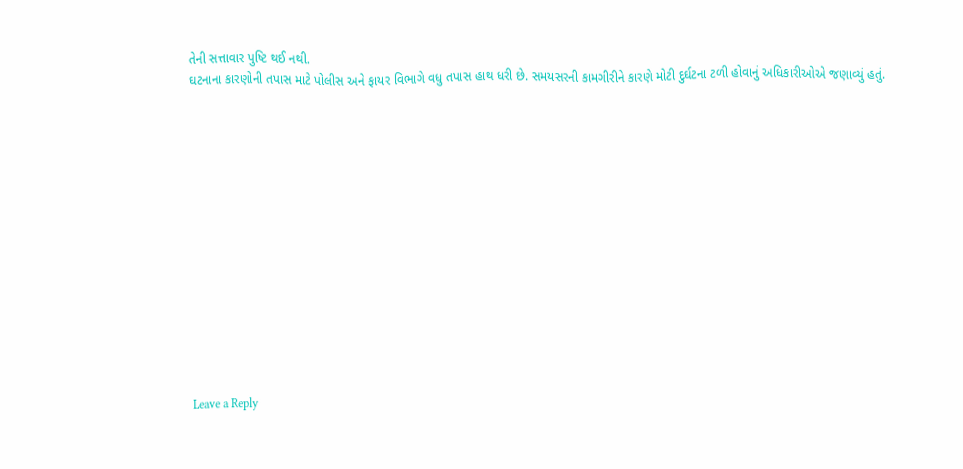તેની સત્તાવાર પુષ્ટિ થઈ નથી.
ઘટનાના કારણોની તપાસ માટે પોલીસ અને ફાયર વિભાગે વધુ તપાસ હાથ ધરી છે. સમયસરની કામગીરીને કારણે મોટી દુર્ઘટના ટળી હોવાનું અધિકારીઓએ જણાવ્યું હતું.














Leave a Reply